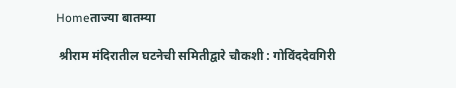Homeताज्या बातम्या

 श्रीराम मंदिरातील घटनेची समितीद्वारे चौकशी : गोविंददेवगिरी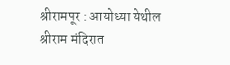श्रीरामपूर : आयोध्या येथील श्रीराम मंदिरात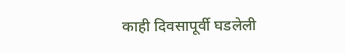काही दिवसापूर्वी घडलेली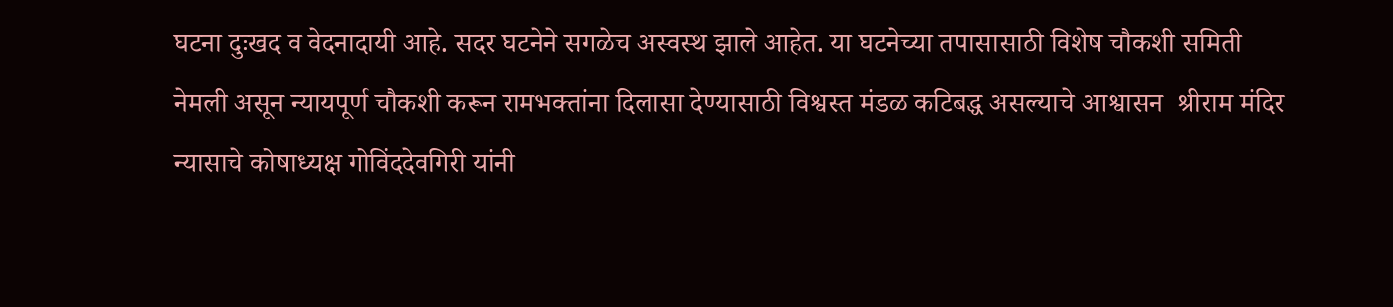घटना दुःखद व वेदनादायी आहे. सदर घटनेने सगळेच अस्वस्थ झाले आहेत. या घटनेच्या तपासासाठी विशेष चौकशी समिती नेमली असून न्यायपूर्ण चौकशी करून रामभक्तांना दिलासा देण्यासाठी विश्वस्त मंडळ कटिबद्ध असल्याचे आश्वासन  श्रीराम मंदिर न्यासाचे कोषाध्यक्ष गोविंददेवगिरी यांनी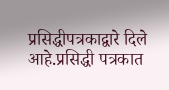प्रसिद्धीपत्रकाद्वारे दिले आहे.प्रसिद्धी पत्रकात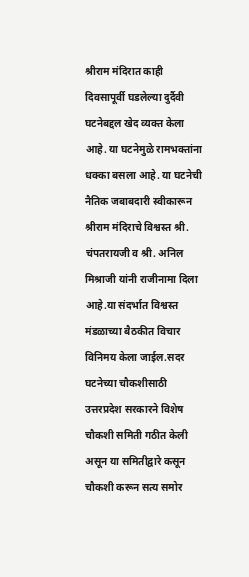श्रीराम मंदिरात काही दिवसापूर्वी घडलेल्या दुर्दैवी घटनेबद्दल खेद व्यक्त केला आहे. या घटनेमुळे रामभक्तांना धक्का बसला आहे. या घटनेची नैतिक जबाबदारी स्वीकारून श्रीराम मंदिराचे विश्वस्त श्री. चंपतरायजी व श्री. अनिल मिश्राजी यांनी राजीनामा दिला आहे.या संदर्भात विश्वस्त मंडळाच्या बैठकीत विचार विनिमय केला जाईल.सदर घटनेच्या चौकशीसाठी उत्तरप्रदेश सरकारने विशेष चौकशी समिती गठीत केली असून या समितीद्वारे कसून चौकशी करून सत्य समोर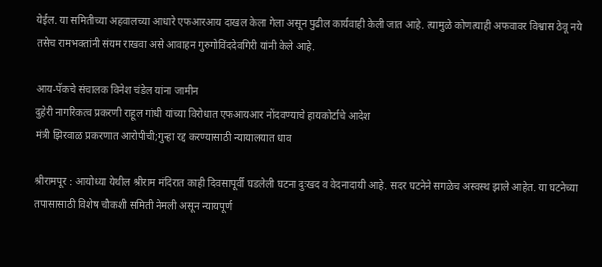येईल. या समितीच्या अहवालच्या आधारे एफआरआय दाखल केला गेला असून पुढील कार्यवाही केली जात आहे. त्यामुळे कोणत्याही अफवावर विश्वास ठेवू नये तसेच रामभक्तांनी संयम राखवा असे आवाहन गुरुगोविंददेवगिरी यांनी केले आहे.

आय-पॅकचे संचालक विनेश चंडेल यांना जामीन
दुहेरी नागरिकत्व प्रकरणी राहूल गांधी यांच्या विरोधात एफआयआर नोंदवण्याचे हायकोर्टाचे आदेश
मंत्री झिरवाळ प्रकरणात आरोपीची;गुन्हा रद्द करण्यासाठी न्यायालयात धाव

श्रीरामपूर : आयोध्या येथील श्रीराम मंदिरात काही दिवसापूर्वी घडलेली घटना दुःखद व वेदनादायी आहे. सदर घटनेने सगळेच अस्वस्थ झाले आहेत. या घटनेच्या तपासासाठी विशेष चौकशी समिती नेमली असून न्यायपूर्ण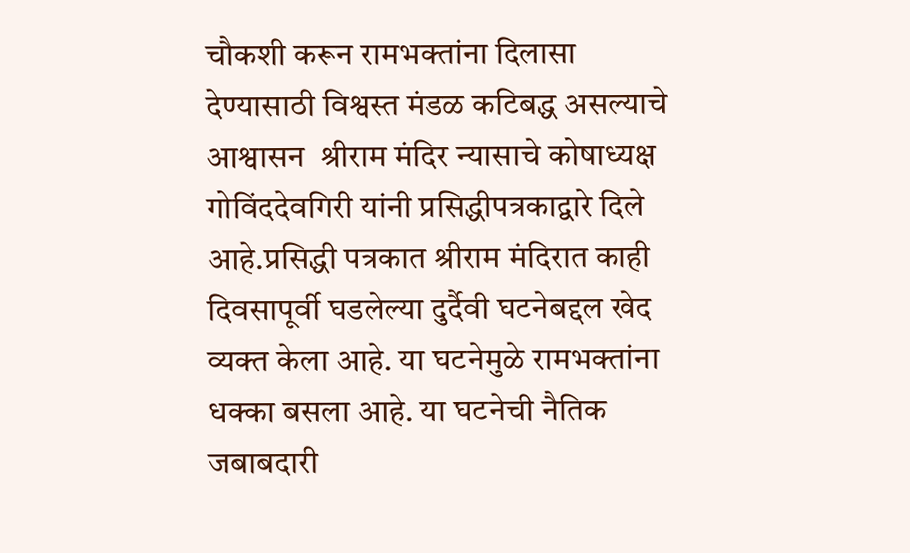चौकशी करून रामभक्तांना दिलासा देण्यासाठी विश्वस्त मंडळ कटिबद्ध असल्याचे आश्वासन  श्रीराम मंदिर न्यासाचे कोषाध्यक्ष गोविंददेवगिरी यांनी प्रसिद्धीपत्रकाद्वारे दिले आहे.प्रसिद्धी पत्रकात श्रीराम मंदिरात काही दिवसापूर्वी घडलेल्या दुर्दैवी घटनेबद्दल खेद व्यक्त केला आहे. या घटनेमुळे रामभक्तांना धक्का बसला आहे. या घटनेची नैतिक जबाबदारी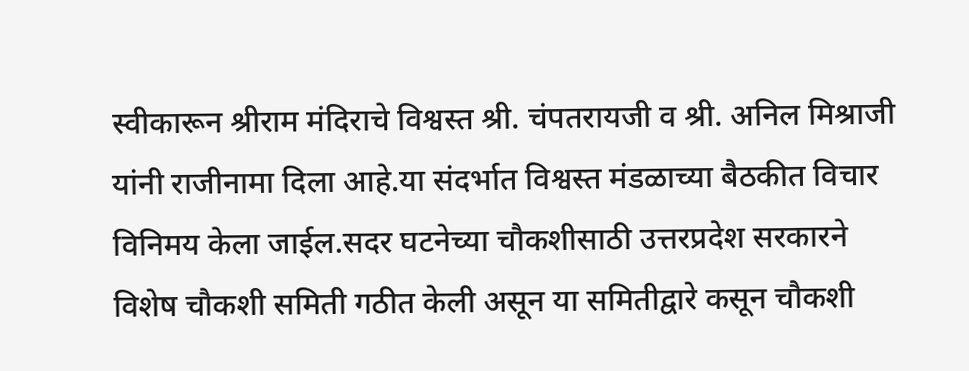स्वीकारून श्रीराम मंदिराचे विश्वस्त श्री. चंपतरायजी व श्री. अनिल मिश्राजी यांनी राजीनामा दिला आहे.या संदर्भात विश्वस्त मंडळाच्या बैठकीत विचार विनिमय केला जाईल.सदर घटनेच्या चौकशीसाठी उत्तरप्रदेश सरकारने विशेष चौकशी समिती गठीत केली असून या समितीद्वारे कसून चौकशी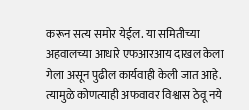करून सत्य समोर येईल. या समितीच्या अहवालच्या आधारे एफआरआय दाखल केला गेला असून पुढील कार्यवाही केली जात आहे. त्यामुळे कोणत्याही अफवावर विश्वास ठेवू नये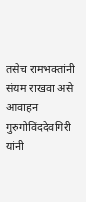तसेच रामभक्तांनी संयम राखवा असे आवाहन गुरुगोविंददेवगिरी यांनी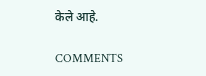केले आहे.

COMMENTS